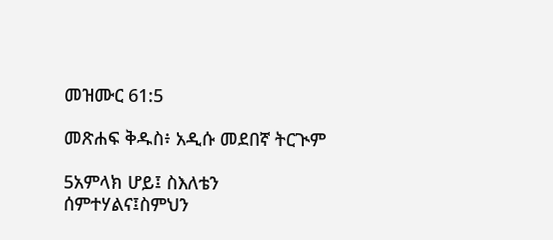መዝሙር 61:5

መጽሐፍ ቅዱስ፥ አዲሱ መደበኛ ትርጒም

5አምላክ ሆይ፤ ስእለቴን ሰምተሃልና፤ስምህን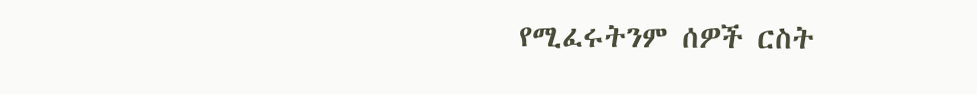የሚፈሩትንም ሰዎች ርስት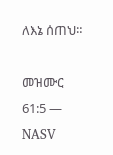ለእኔ ሰጠህ።

መዝሙር 61:5 — NASV